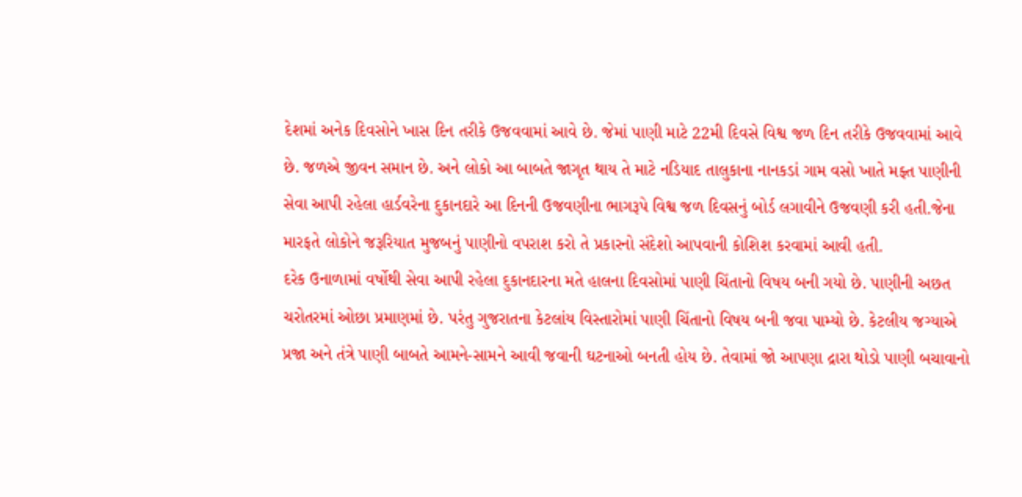દેશમાં અનેક દિવસોને ખાસ દિન તરીકે ઉજવવામાં આવે છે. જેમાં પાણી માટે 22મી દિવસે વિશ્વ જળ દિન તરીકે ઉજવવામાં આવે છે. જળએ જીવન સમાન છે. અને લોકો આ બાબતે જાગૃત થાય તે માટે નડિયાદ તાલુકાના નાનકડાં ગામ વસો ખાતે મફ્ત પાણીની સેવા આપી રહેલા હાર્ડવરેના દુકાનદારે આ દિનની ઉજવણીના ભાગરૂપે વિશ્વ જળ દિવસનું બોર્ડ લગાવીને ઉજવણી કરી હતી.જેના મારફતે લોકોને જરૂરિયાત મુજબનું પાણીનો વપરાશ કરો તે પ્રકારનો સંદેશો આપવાની કોશિશ કરવામાં આવી હતી.
દરેક ઉનાળામાં વર્ષોથી સેવા આપી રહેલા દુકાનદારના મતે હાલના દિવસોમાં પાણી ચિંતાનો વિષય બની ગયો છે. પાણીની અછત ચરોતરમાં ઓછા પ્રમાણમાં છે. પરંતુ ગુજરાતના કેટલાંય વિસ્તારોમાં પાણી ચિંતાનો વિષય બની જવા પામ્યો છે. કેટલીય જગ્યાએ પ્રજા અને તંત્રે પાણી બાબતે આમને-સામને આવી જવાની ઘટનાઓ બનતી હોય છે. તેવામાં જો આપણા દ્રારા થોડો પાણી બચાવાનો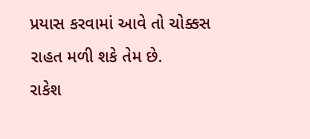પ્રયાસ કરવામાં આવે તો ચોક્કસ રાહત મળી શકે તેમ છે.
રાકેશ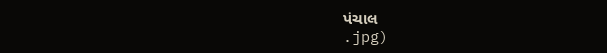પંચાલ
.jpg)